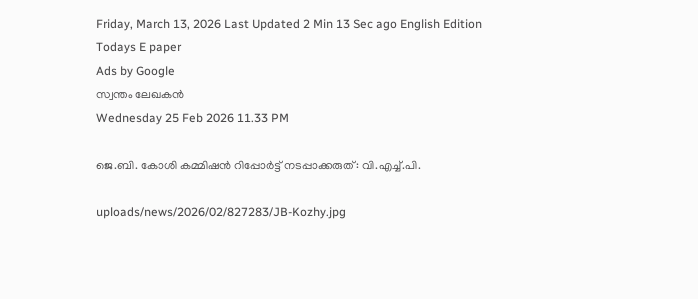Friday, March 13, 2026 Last Updated 2 Min 13 Sec ago English Edition
Todays E paper
Ads by Google
സ്വന്തം ലേഖകന്‍
Wednesday 25 Feb 2026 11.33 PM

ജെ.ബി. കോശി കമ്മിഷന്‍ റിപ്പോര്‍ട്ട്‌ നടപ്പാക്കരുത്‌: വി.എച്ച്‌.പി.

uploads/news/2026/02/827283/JB-Kozhy.jpg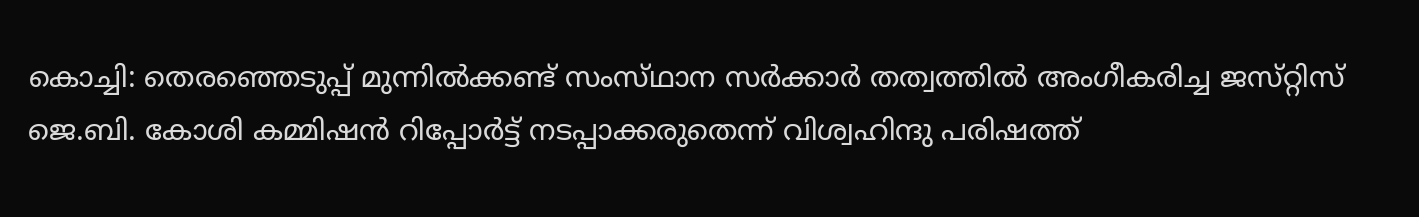കൊച്ചി: തെരഞ്ഞെടുപ്പ്‌ മുന്നില്‍ക്കണ്ട്‌ സംസ്‌ഥാന സര്‍ക്കാര്‍ തത്വത്തില്‍ അംഗീകരിച്ച ജസ്‌റ്റിസ്‌ ജെ.ബി. കോശി കമ്മിഷന്‍ റിപ്പോര്‍ട്ട്‌ നടപ്പാക്കരുതെന്ന്‌ വിശ്വഹിന്ദു പരിഷത്ത്‌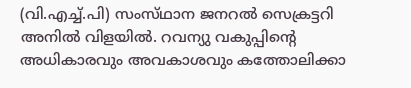(വി.എച്ച്‌.പി) സംസ്‌ഥാന ജനറല്‍ സെക്രട്ടറി അനില്‍ വിളയില്‍. റവന്യു വകുപ്പിന്റെ അധികാരവും അവകാശവും കത്തോലിക്കാ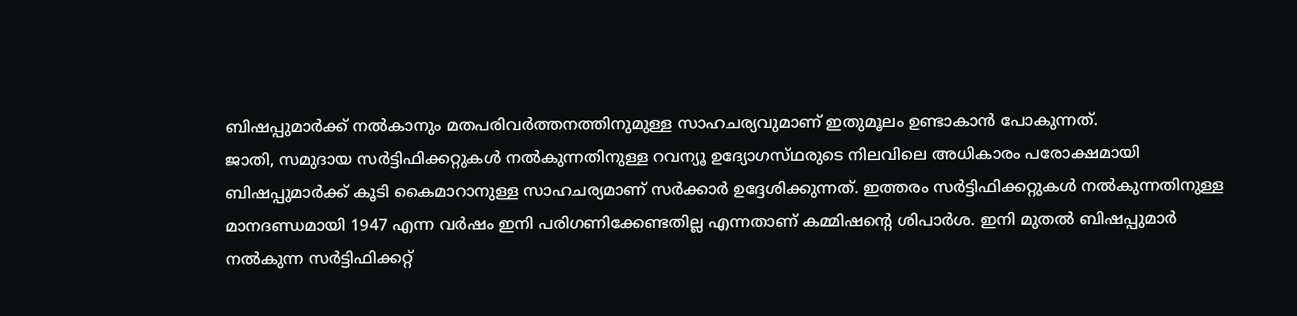ബിഷപ്പുമാര്‍ക്ക്‌ നല്‍കാനും മതപരിവര്‍ത്തനത്തിനുമുള്ള സാഹചര്യവുമാണ്‌ ഇതുമൂലം ഉണ്ടാകാന്‍ പോകുന്നത്‌.
ജാതി, സമുദായ സര്‍ട്ടിഫിക്കറ്റുകള്‍ നല്‍കുന്നതിനുള്ള റവന്യൂ ഉദ്യോഗസ്‌ഥരുടെ നിലവിലെ അധികാരം പരോക്ഷമായി ബിഷപ്പുമാര്‍ക്ക്‌ കൂടി കൈമാറാനുള്ള സാഹചര്യമാണ്‌ സര്‍ക്കാര്‍ ഉദ്ദേശിക്കുന്നത്‌. ഇത്തരം സര്‍ട്ടിഫിക്കറ്റുകള്‍ നല്‍കുന്നതിനുള്ള മാനദണ്ഡമായി 1947 എന്ന വര്‍ഷം ഇനി പരിഗണിക്കേണ്ടതില്ല എന്നതാണ്‌ കമ്മിഷന്റെ ശിപാര്‍ശ. ഇനി മുതല്‍ ബിഷപ്പുമാര്‍ നല്‍കുന്ന സര്‍ട്ടിഫിക്കറ്റ്‌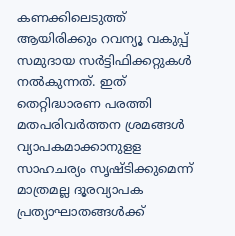കണക്കിലെടുത്ത്‌ ആയിരിക്കും റവന്യൂ വകുപ്പ്‌ സമുദായ സര്‍ട്ടിഫിക്കറ്റുകള്‍ നല്‍കുന്നത്‌. ഇത്‌ തെറ്റിദ്ധാരണ പരത്തി മതപരിവര്‍ത്തന ശ്രമങ്ങള്‍ വ്യാപകമാക്കാനുളള സാഹചര്യം സൃഷ്‌ടിക്കുമെന്ന്‌ മാത്രമല്ല ദൂരവ്യാപക പ്രത്യാഘാതങ്ങള്‍ക്ക്‌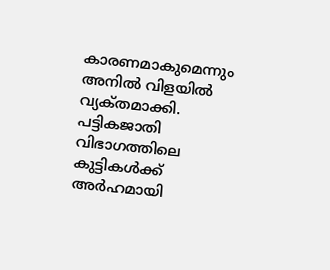കാരണമാകുമെന്നും അനില്‍ വിളയില്‍ വ്യക്‌തമാക്കി. പട്ടികജാതി വിഭാഗത്തിലെ കുട്ടികള്‍ക്ക്‌ അര്‍ഹമായി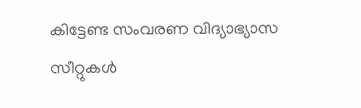കിട്ടേണ്ട സംവരണ വിദ്യാഭ്യാസ സീറ്റുകള്‍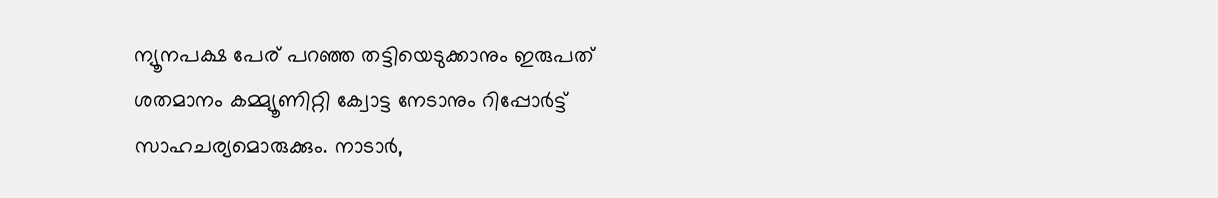ന്യൂനപക്ഷ പേര്‌ പറഞ്ഞ തട്ടിയെടുക്കാനും ഇരുപത്‌ ശതമാനം കമ്മ്യൂണിറ്റി ക്വോട്ട നേടാനും റിപ്പോര്‍ട്ട്‌ സാഹചര്യമൊരുക്കും. നാടാര്‍,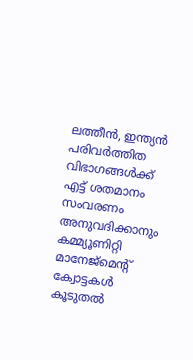ലത്തീന്‍, ഇന്ത്യന്‍ പരിവര്‍ത്തിത വിഭാഗങ്ങള്‍ക്ക്‌ എട്ട്‌ ശതമാനം സംവരണം അനുവദിക്കാനും കമ്മ്യൂണിറ്റി മാനേജ്‌മെന്റ്‌ ക്വോട്ടകള്‍ കൂടുതല്‍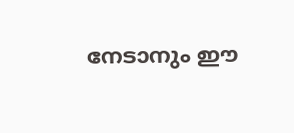നേടാനും ഈ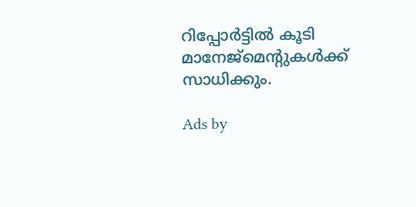റിപ്പോര്‍ട്ടില്‍ കൂടി മാനേജ്‌മെന്റുകള്‍ക്ക്‌ സാധിക്കും.

Ads by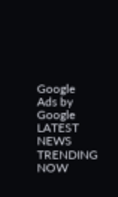Google
Ads by Google
LATEST NEWS
TRENDING NOW